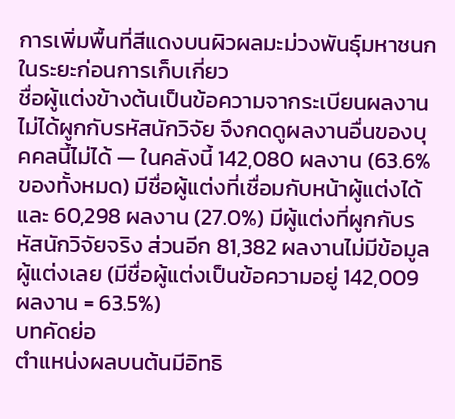การเพิ่มพื้นที่สีแดงบนผิวผลมะม่วงพันธุ์มหาชนกในระยะก่อนการเก็บเกี่ยว
ชื่อผู้แต่งข้างต้นเป็นข้อความจากระเบียนผลงาน ไม่ได้ผูกกับรหัสนักวิจัย จึงกดดูผลงานอื่นของบุคคลนี้ไม่ได้ — ในคลังนี้ 142,080 ผลงาน (63.6% ของทั้งหมด) มีชื่อผู้แต่งที่เชื่อมกับหน้าผู้แต่งได้ และ 60,298 ผลงาน (27.0%) มีผู้แต่งที่ผูกกับรหัสนักวิจัยจริง ส่วนอีก 81,382 ผลงานไม่มีข้อมูลผู้แต่งเลย (มีชื่อผู้แต่งเป็นข้อความอยู่ 142,009 ผลงาน = 63.5%)
บทคัดย่อ
ตำแหน่งผลบนต้นมีอิทธิ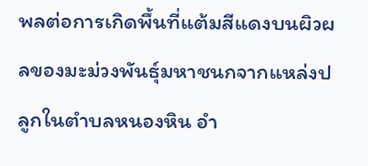พลต่อการเกิดพื้นที่แต้มสีแดงบนผิวผลของมะม่วงพันธุ์มหาชนกจากแหล่งปลูกในตำบลหนองหิน อำ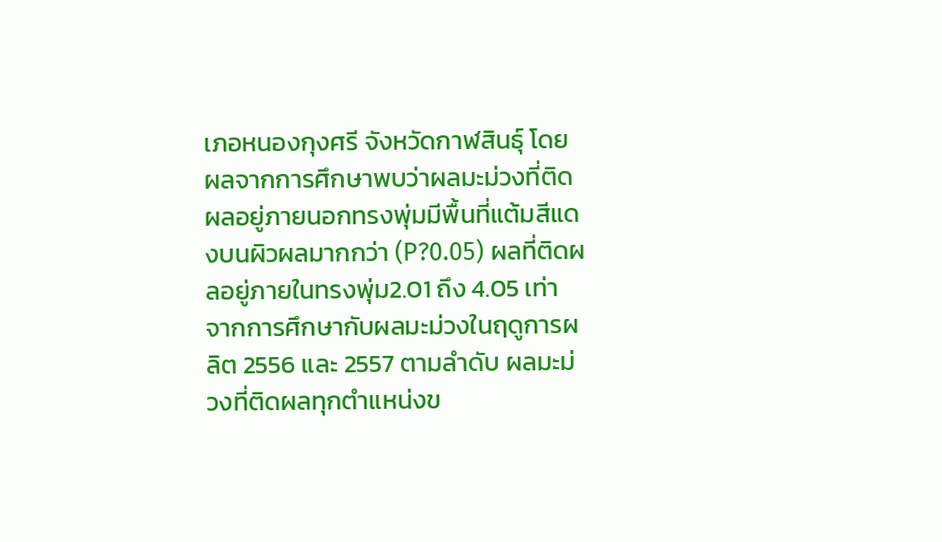เภอหนองกุงศรี จังหวัดกาฬสินธุ์ โดยผลจากการศึกษาพบว่าผลมะม่วงที่ติดผลอยู่ภายนอกทรงพุ่มมีพื้นที่แต้มสีแดงบนผิวผลมากกว่า (P?0.05) ผลที่ติดผลอยู่ภายในทรงพุ่ม2.01 ถึง 4.05 เท่า จากการศึกษากับผลมะม่วงในฤดูการผลิต 2556 และ 2557 ตามลำดับ ผลมะม่วงที่ติดผลทุกตำแหน่งข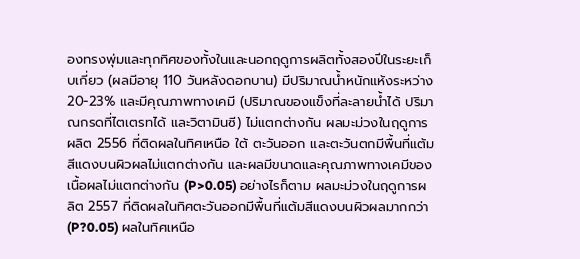องทรงพุ่มและทุกทิศของทั้งในและนอกฤดูการผลิตทั้งสองปีในระยะเก็บเกี่ยว (ผลมีอายุ 110 วันหลังดอกบาน) มีปริมาณน้ำหนักแห้งระหว่าง 20-23% และมีคุณภาพทางเคมี (ปริมาณของแข็งที่ละลายน้ำได้ ปริมาณกรดที่ไตเตรทได้ และวิตามินซี) ไม่แตกต่างกัน ผลมะม่วงในฤดูการผลิต 2556 ที่ติดผลในทิศเหนือ ใต้ ตะวันออก และตะวันตกมีพื้นที่แต้มสีแดงบนผิวผลไม่แตกต่างกัน และผลมีขนาดและคุณภาพทางเคมีของเนื้อผลไม่แตกต่างกัน (P>0.05) อย่างไรก็ตาม ผลมะม่วงในฤดูการผลิต 2557 ที่ติดผลในทิศตะวันออกมีพื้นที่แต้มสีแดงบนผิวผลมากกว่า (P?0.05) ผลในทิศเหนือ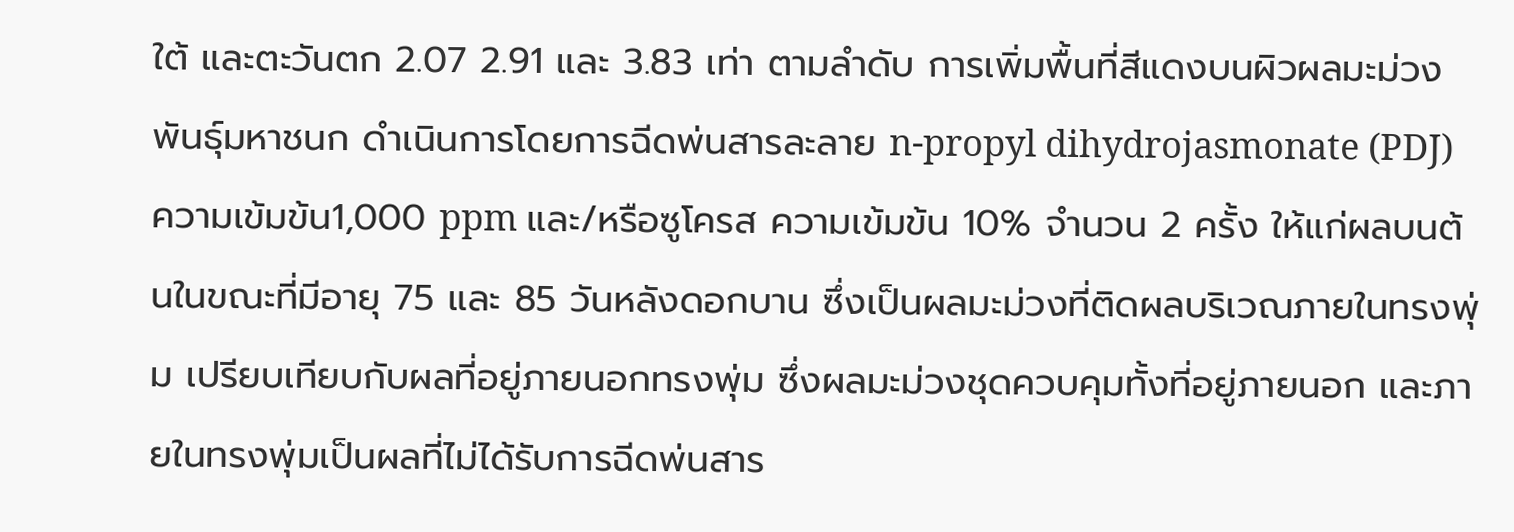ใต้ และตะวันตก 2.07 2.91 และ 3.83 เท่า ตามลำดับ การเพิ่มพื้นที่สีแดงบนผิวผลมะม่วงพันธุ์มหาชนก ดำเนินการโดยการฉีดพ่นสารละลาย n-propyl dihydrojasmonate (PDJ) ความเข้มข้น1,000 ppm และ/หรือซูโครส ความเข้มข้น 10% จำนวน 2 ครั้ง ให้แก่ผลบนต้นในขณะที่มีอายุ 75 และ 85 วันหลังดอกบาน ซึ่งเป็นผลมะม่วงที่ติดผลบริเวณภายในทรงพุ่ม เปรียบเทียบกับผลที่อยู่ภายนอกทรงพุ่ม ซึ่งผลมะม่วงชุดควบคุมทั้งที่อยู่ภายนอก และภายในทรงพุ่มเป็นผลที่ไม่ได้รับการฉีดพ่นสาร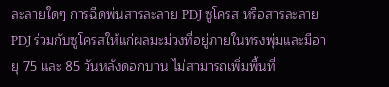ละลายใดๆ การฉีดพ่นสารละลาย PDJ ซูโครส หรือสารละลาย PDJ ร่วมกับซูโครสให้แก่ผลมะม่วงที่อยู่ภายในทรงพุ่มและมีอายุ 75 และ 85 วันหลังดอกบาน ไม่สามารถเพิ่มพื้นที่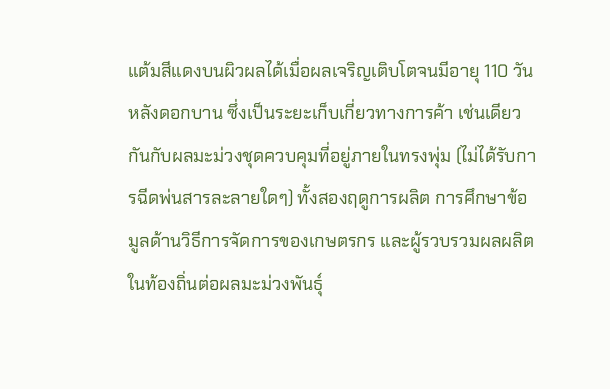แต้มสีแดงบนผิวผลได้เมื่อผลเจริญเติบโตจนมีอายุ 110 วันหลังดอกบาน ซึ่งเป็นระยะเก็บเกี่ยวทางการค้า เช่นเดียวกันกับผลมะม่วงชุดควบคุมที่อยู่ภายในทรงพุ่ม (ไม่ได้รับการฉีดพ่นสารละลายใดๆ) ทั้งสองฤดูการผลิต การศึกษาข้อมูลด้านวิธีการจัดการของเกษตรกร และผู้รวบรวมผลผลิตในท้องถิ่นต่อผลมะม่วงพันธุ์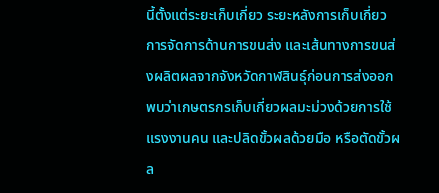นี้ตั้งแต่ระยะเก็บเกี่ยว ระยะหลังการเก็บเกี่ยว การจัดการด้านการขนส่ง และเส้นทางการขนส่งผลิตผลจากจังหวัดกาฬสินธุ์ก่อนการส่งออก พบว่าเกษตรกรเก็บเกี่ยวผลมะม่วงด้วยการใช้แรงงานคน และปลิดขั้วผลด้วยมือ หรือตัดขั้วผล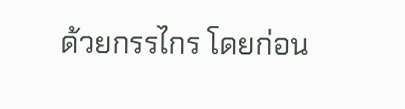ด้วยกรรไกร โดยก่อน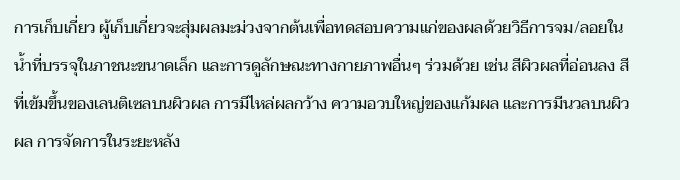การเก็บเกี่ยว ผู้เก็บเกี่ยวจะสุ่มผลมะม่วงจากต้นเพื่อทดสอบความแก่ของผลด้วยวิธีการจม/ลอยในน้ำที่บรรจุในภาชนะขนาดเล็ก และการดูลักษณะทางกายภาพอื่นๆ ร่วมด้วย เช่น สีผิวผลที่อ่อนลง สีที่เข้มขึ้นของเลนติเซลบนผิวผล การมีไหล่ผลกว้าง ความอวบใหญ่ของแก้มผล และการมีนวลบนผิวผล การจัดการในระยะหลัง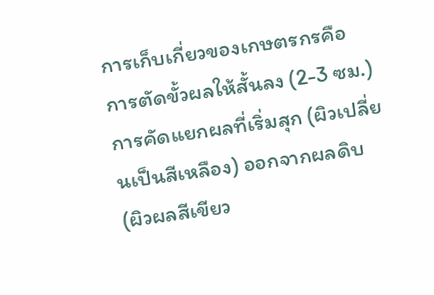การเก็บเกี่ยวของเกษตรกรคือ การตัดขั้วผลให้สั้นลง (2-3 ซม.) การคัดแยกผลที่เริ่มสุก (ผิวเปลี่ยนเป็นสีเหลือง) ออกจากผลดิบ (ผิวผลสีเขียว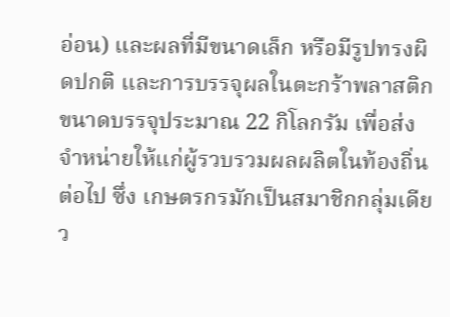อ่อน) และผลที่มีขนาดเล็ก หรือมีรูปทรงผิดปกติ และการบรรจุผลในตะกร้าพลาสติกขนาดบรรจุประมาณ 22 กิโลกรัม เพื่อส่งจำหน่ายให้แก่ผู้รวบรวมผลผลิตในท้องถิ่นต่อไป ซึ่ง เกษตรกรมักเป็นสมาชิกกลุ่มเดียว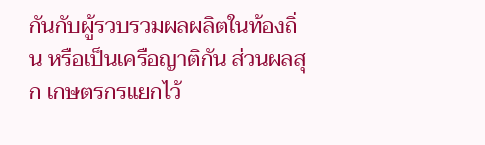กันกับผู้รวบรวมผลผลิตในท้องถิ่น หรือเป็นเครือญาติกัน ส่วนผลสุก เกษตรกรแยกไว้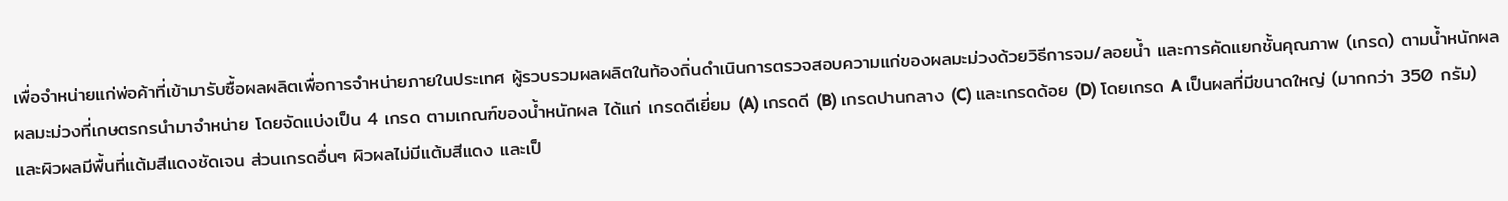เพื่อจำหน่ายแก่พ่อค้าที่เข้ามารับซื้อผลผลิตเพื่อการจำหน่ายภายในประเทศ ผู้รวบรวมผลผลิตในท้องถิ่นดำเนินการตรวจสอบความแก่ของผลมะม่วงด้วยวิธีการจม/ลอยน้ำ และการคัดแยกชั้นคุณภาพ (เกรด) ตามน้ำหนักผล ผลมะม่วงที่เกษตรกรนำมาจำหน่าย โดยจัดแบ่งเป็น 4 เกรด ตามเกณฑ์ของน้ำหนักผล ได้แก่ เกรดดีเยี่ยม (A) เกรดดี (B) เกรดปานกลาง (C) และเกรดด้อย (D) โดยเกรด A เป็นผลที่มีขนาดใหญ่ (มากกว่า 350 กรัม) และผิวผลมีพื้นที่แต้มสีแดงชัดเจน ส่วนเกรดอื่นๆ ผิวผลไม่มีแต้มสีแดง และเป็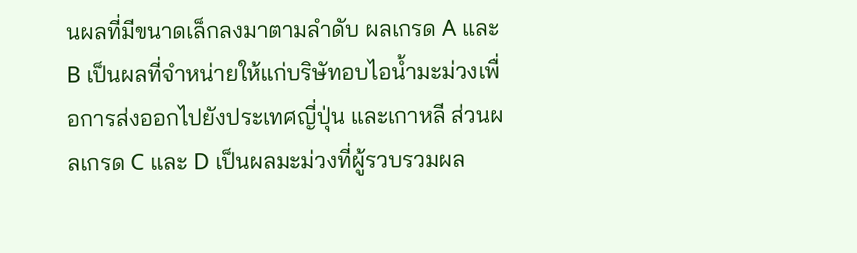นผลที่มีขนาดเล็กลงมาตามลำดับ ผลเกรด A และ B เป็นผลที่จำหน่ายให้แก่บริษัทอบไอน้ำมะม่วงเพื่อการส่งออกไปยังประเทศญี่ปุ่น และเกาหลี ส่วนผลเกรด C และ D เป็นผลมะม่วงที่ผู้รวบรวมผล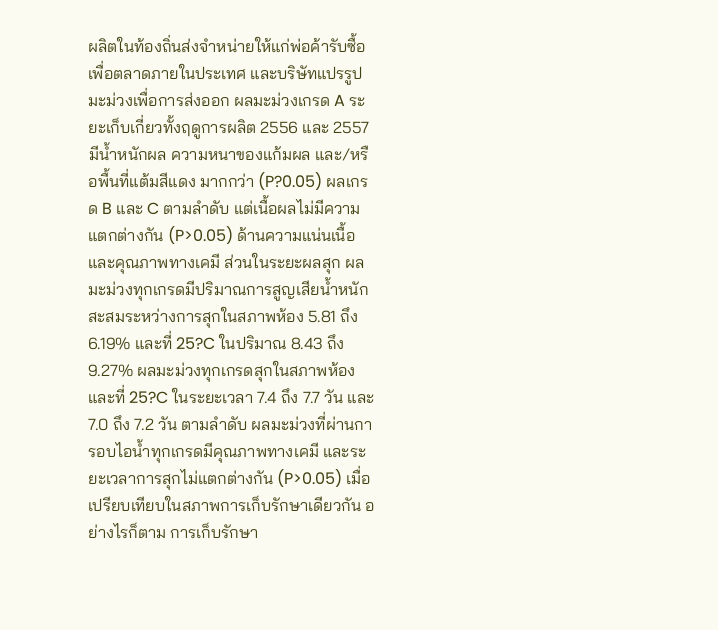ผลิตในท้องถิ่นส่งจำหน่ายให้แก่พ่อค้ารับซื้อเพื่อตลาดภายในประเทศ และบริษัทแปรรูปมะม่วงเพื่อการส่งออก ผลมะม่วงเกรด A ระยะเก็บเกี่ยวทั้งฤดูการผลิต 2556 และ 2557 มีน้ำหนักผล ความหนาของแก้มผล และ/หรือพื้นที่แต้มสีแดง มากกว่า (P?0.05) ผลเกรด B และ C ตามลำดับ แต่เนื้อผลไม่มีความแตกต่างกัน (P>0.05) ด้านความแน่นเนื้อ และคุณภาพทางเคมี ส่วนในระยะผลสุก ผลมะม่วงทุกเกรดมีปริมาณการสูญเสียน้ำหนักสะสมระหว่างการสุกในสภาพห้อง 5.81 ถึง 6.19% และที่ 25?C ในปริมาณ 8.43 ถึง 9.27% ผลมะม่วงทุกเกรดสุกในสภาพห้อง และที่ 25?C ในระยะเวลา 7.4 ถึง 7.7 วัน และ 7.0 ถึง 7.2 วัน ตามลำดับ ผลมะม่วงที่ผ่านการอบไอน้ำทุกเกรดมีคุณภาพทางเคมี และระยะเวลาการสุกไม่แตกต่างกัน (P>0.05) เมื่อเปรียบเทียบในสภาพการเก็บรักษาเดียวกัน อย่างไรก็ตาม การเก็บรักษา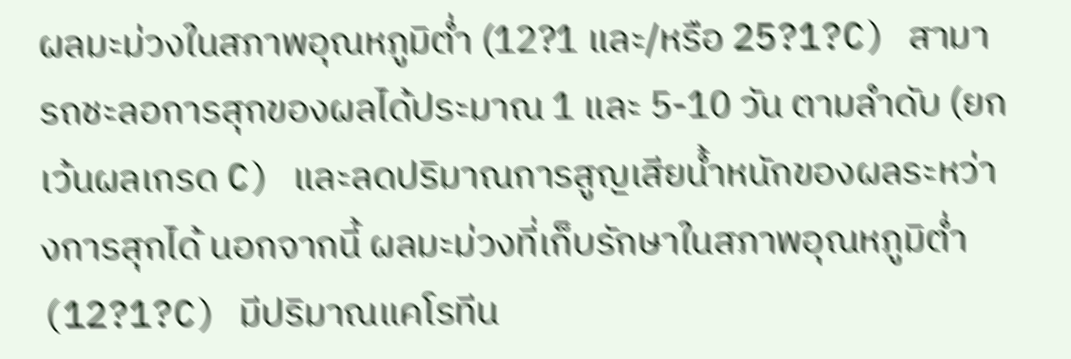ผลมะม่วงในสภาพอุณหภูมิต่ำ (12?1 และ/หรือ 25?1?C) สามารถชะลอการสุกของผลได้ประมาณ 1 และ 5-10 วัน ตามลำดับ (ยกเว้นผลเกรด C) และลดปริมาณการสูญเสียน้ำหนักของผลระหว่างการสุกได้ นอกจากนี้ ผลมะม่วงที่เก็บรักษาในสภาพอุณหภูมิต่ำ (12?1?C) มีปริมาณแคโรทีน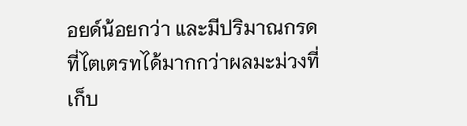อยด์น้อยกว่า และมีปริมาณกรดที่ไตเตรทได้มากกว่าผลมะม่วงที่เก็บ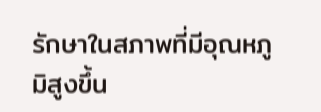รักษาในสภาพที่มีอุณหภูมิสูงขึ้น